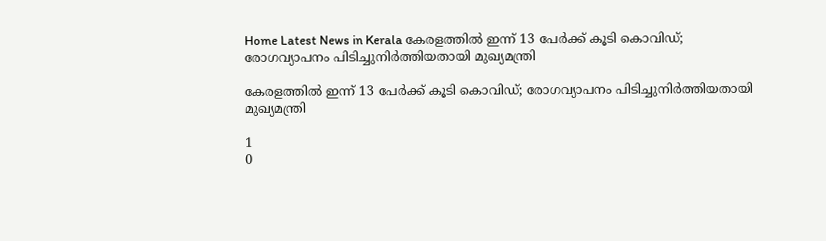Home Latest News in Kerala കേരളത്തില്‍ ഇന്ന് 13 പേര്‍ക്ക് കൂടി കൊവിഡ്; രോഗവ്യാപനം പിടിച്ചുനിര്‍ത്തിയതായി മുഖ്യമന്ത്രി

കേരളത്തില്‍ ഇന്ന് 13 പേര്‍ക്ക് കൂടി കൊവിഡ്; രോഗവ്യാപനം പിടിച്ചുനിര്‍ത്തിയതായി മുഖ്യമന്ത്രി

1
0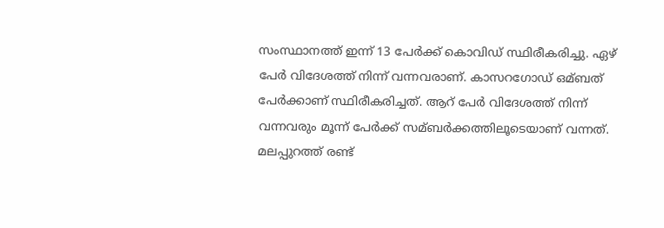സംസ്ഥാനത്ത് ഇന്ന് 13 പേര്‍ക്ക് കൊവിഡ് സ്ഥിരീകരിച്ചു. ഏഴ് പേര്‍ വിദേശത്ത് നിന്ന് വന്നവരാണ്. കാസറഗോഡ് ഒമ്ബത് പേര്‍ക്കാണ് സ്ഥിരീകരിച്ചത്. ആറ് പേര്‍ വിദേശത്ത് നിന്ന് വന്നവരും മൂന്ന് പേര്‍ക്ക് സമ്ബര്‍ക്കത്തിലൂടെയാണ് വന്നത്. മലപ്പുറത്ത് രണ്ട്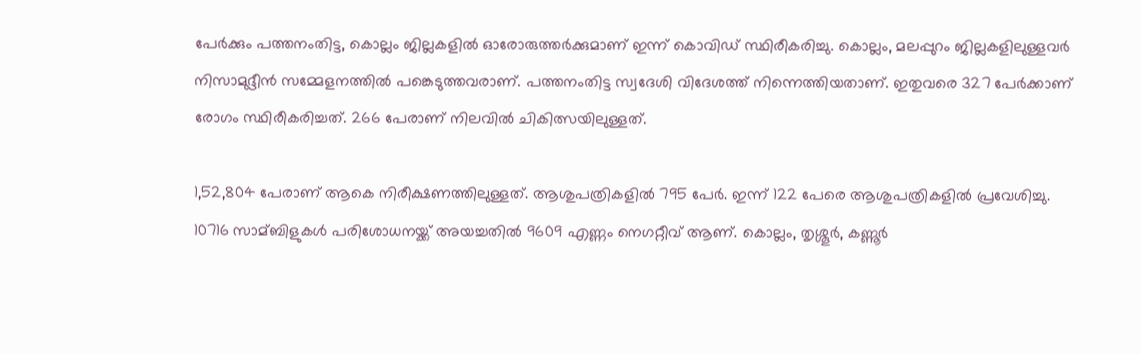പേര്‍ക്കും പത്തനംതിട്ട, കൊല്ലം ജില്ലകളില്‍ ഓരോരുത്തര്‍ക്കുമാണ് ഇന്ന് കൊവിഡ് സ്ഥിരീകരിച്ചു. കൊല്ലം, മലപ്പുറം ജില്ലകളിലുള്ളവര്‍ നിസാമുദ്ദീന്‍ സമ്മേളനത്തില്‍ പങ്കെടുത്തവരാണ്. പത്തനംതിട്ട സ്വദേശി വിദേശത്ത് നിന്നെത്തിയതാണ്. ഇതുവരെ 327 പേര്‍ക്കാണ് രോഗം സ്ഥിരീകരിച്ചത്. 266 പേരാണ് നിലവില്‍ ചികിത്സയിലുള്ളത്.

1,52,804 പേരാണ് ആകെ നിരീക്ഷണത്തിലുള്ളത്. ആശുപത്രികളില്‍ 795 പേര്‍. ഇന്ന് 122 പേരെ ആശുപത്രികളില്‍ പ്രവേശിച്ചു. 10716 സാമ്ബിളുകള്‍ പരിശോധനയ്ക്ക് അയച്ചതില്‍ 9609 എണ്ണം നെഗറ്റീവ് ആണ്. കൊല്ലം, തൃശ്ശൂര്‍, കണ്ണൂര്‍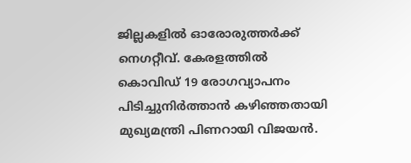ജില്ലകളില്‍ ഓരോരുത്തര്‍ക്ക് നെഗറ്റീവ്. കേരളത്തില്‍ കൊവിഡ് 19 രോഗവ്യാപനം പിടിച്ചുനിര്‍ത്താന്‍ കഴിഞ്ഞതായി മുഖ്യമന്ത്രി പിണറായി വിജയന്‍.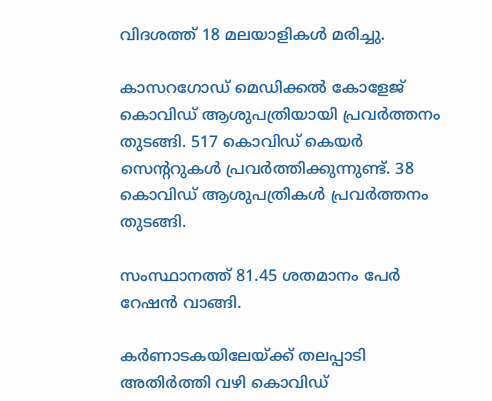വിദശത്ത് 18 മലയാളികള്‍ മരിച്ചു.

കാസറഗോഡ് മെഡിക്കല്‍ കോളേജ് കൊവിഡ് ആശുപത്രിയായി പ്രവര്‍ത്തനം തുടങ്ങി. 517 കൊവിഡ് കെയര്‍ സെന്ററുകള്‍ പ്രവര്‍ത്തിക്കുന്നുണ്ട്. 38 കൊവിഡ് ആശുപത്രികള്‍ പ്രവര്‍ത്തനം തുടങ്ങി.

സംസ്ഥാനത്ത് 81.45 ശതമാനം പേര്‍ റേഷന്‍ വാങ്ങി.

കര്‍ണാടകയിലേയ്ക്ക് തലപ്പാടി അതിര്‍ത്തി വഴി കൊവിഡ്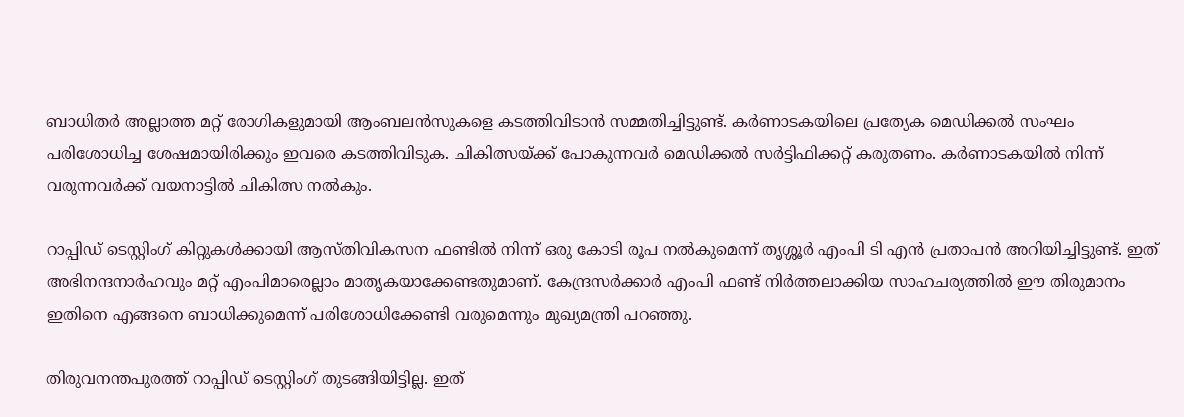ബാധിതര്‍ അല്ലാത്ത മറ്റ് രോഗികളുമായി ആംബലന്‍സുകളെ കടത്തിവിടാന്‍ സമ്മതിച്ചിട്ടുണ്ട്. കര്‍ണാടകയിലെ പ്രത്യേക മെഡിക്കല്‍ സംഘം പരിശോധിച്ച ശേഷമായിരിക്കും ഇവരെ കടത്തിവിടുക. ചികിത്സയ്ക്ക് പോകുന്നവര്‍ മെഡിക്കല്‍ സര്‍ട്ടിഫിക്കറ്റ് കരുതണം. കര്‍ണാടകയില്‍ നിന്ന് വരുന്നവര്‍ക്ക് വയനാട്ടില്‍ ചികിത്സ നല്‍കും.

റാപ്പിഡ് ടെസ്റ്റിംഗ് കിറ്റുകള്‍ക്കായി ആസ്തിവികസന ഫണ്ടില്‍ നിന്ന് ഒരു കോടി രൂപ നല്‍കുമെന്ന് തൃശ്ശൂര്‍ എംപി ടി എന്‍ പ്രതാപന്‍ അറിയിച്ചിട്ടുണ്ട്. ഇത് അഭിനന്ദനാര്‍ഹവും മറ്റ് എംപിമാരെല്ലാം മാതൃകയാക്കേണ്ടതുമാണ്. കേന്ദ്രസര്‍ക്കാര്‍ എംപി ഫണ്ട് നിര്‍ത്തലാക്കിയ സാഹചര്യത്തില്‍ ഈ തിരുമാനം ഇതിനെ എങ്ങനെ ബാധിക്കുമെന്ന് പരിശോധിക്കേണ്ടി വരുമെന്നും മുഖ്യമന്ത്രി പറഞ്ഞു.

തിരുവനന്തപുരത്ത് റാപ്പിഡ് ടെസ്റ്റിംഗ് തുടങ്ങിയിട്ടില്ല. ഇത്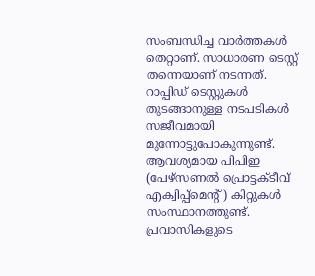സംബന്ധിച്ച വാര്‍ത്തകള്‍ തെറ്റാണ്. സാധാരണ ടെസ്റ്റ് തന്നെയാണ് നടന്നത്. റാപ്പിഡ് ടെസ്റ്റുകള്‍ തുടങ്ങാനുള്ള നടപടികള്‍ സജീവമായി മുന്നോട്ടുപോകുന്നുണ്ട്. ആവശ്യമായ പിപിഇ (പേഴ്‌സണല്‍ പ്രൊട്ടക്ടീവ് എക്വിപ്പ്‌മെന്റ്) കിറ്റുകള്‍ സംസ്ഥാനത്തുണ്ട്.
പ്രവാസികളുടെ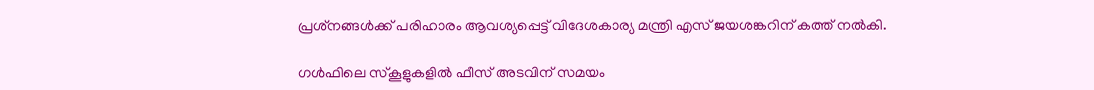പ്രശ്‌നങ്ങള്‍ക്ക് പരിഹാരം ആവശ്യപ്പെട്ട് വിദേശകാര്യ മന്ത്രി എസ് ജയശങ്കറിന് കത്ത് നല്‍കി.

ഗള്‍ഫിലെ സ്‌കൂളുകളില്‍ ഫീസ് അടവിന് സമയം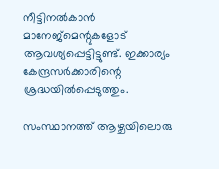നീട്ടിനല്‍കാന്‍ മാനേജ്‌മെന്റുകളോട് ആവശ്യപ്പെട്ടിട്ടുണ്ട്. ഇക്കാര്യം കേന്ദ്രസര്‍ക്കാരിന്റെ ശ്രദ്ധയില്‍പ്പെടുത്തും.

സംസ്ഥാനത്ത് ആഴ്ചയിലൊരു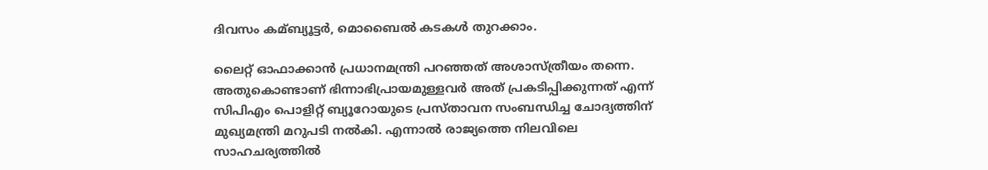ദിവസം കമ്ബ്യൂട്ടര്‍, മൊബൈല്‍ കടകള്‍ തുറക്കാം.

ലൈറ്റ് ഓഫാക്കാന്‍ പ്രധാനമന്ത്രി പറഞ്ഞത് അശാസ്ത്രീയം തന്നെ. അതുകൊണ്ടാണ് ഭിന്നാഭിപ്രായമുള്ളവര്‍ അത് പ്രകടിപ്പിക്കുന്നത് എന്ന് സിപിഎം പൊളിറ്റ് ബ്യൂറോയുടെ പ്രസ്താവന സംബന്ധിച്ച ചോദ്യത്തിന് മുഖ്യമന്ത്രി മറുപടി നല്‍കി. എന്നാല്‍ രാജ്യത്തെ നിലവിലെ സാഹചര്യത്തില്‍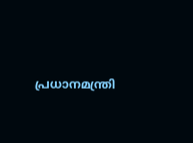പ്രധാനമന്ത്രി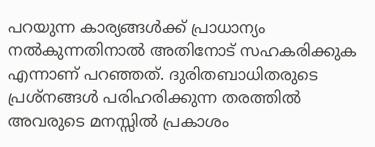പറയുന്ന കാര്യങ്ങള്‍ക്ക് പ്രാധാന്യം നല്‍കുന്നതിനാല്‍ അതിനോട് സഹകരിക്കുക എന്നാണ് പറഞ്ഞത്. ദുരിതബാധിതരുടെ പ്രശ്‌നങ്ങള്‍ പരിഹരിക്കുന്ന തരത്തില്‍ അവരുടെ മനസ്സില്‍ പ്രകാശം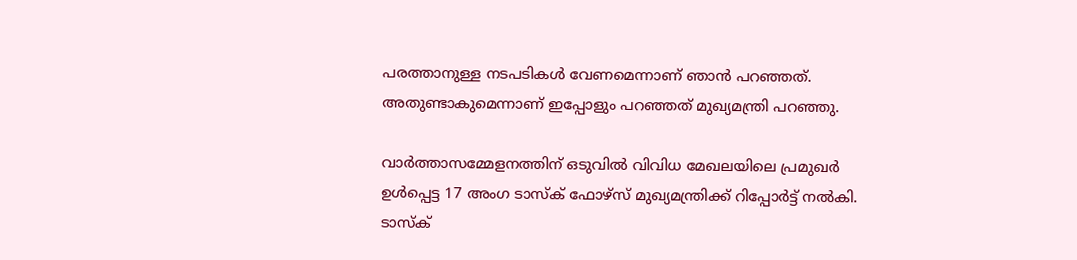പരത്താനുള്ള നടപടികള്‍ വേണമെന്നാണ് ഞാന്‍ പറഞ്ഞത്. അതുണ്ടാകുമെന്നാണ് ഇപ്പോളും പറഞ്ഞത് മുഖ്യമന്ത്രി പറഞ്ഞു.

വാര്‍ത്താസമ്മേളനത്തിന് ഒടുവില്‍ വിവിധ മേഖലയിലെ പ്രമുഖര്‍ ഉള്‍പ്പെട്ട 17 അംഗ ടാസ്‌ക് ഫോഴ്‌സ് മുഖ്യമന്ത്രിക്ക് റിപ്പോര്‍ട്ട് നല്‍കി. ടാസ്‌ക്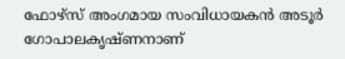ഫോഴ്‌സ് അംഗമായ സംവിധായകന്‍ അടൂര്‍ ഗോപാലകൃഷ്ണനാണ്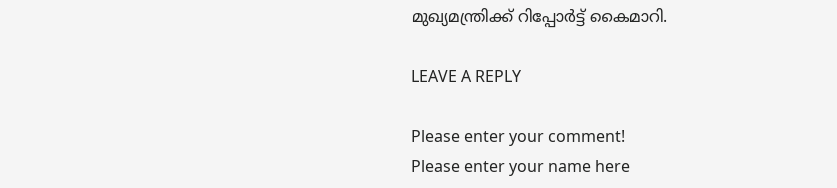മുഖ്യമന്ത്രിക്ക് റിപ്പോര്‍ട്ട് കൈമാറി.

LEAVE A REPLY

Please enter your comment!
Please enter your name here